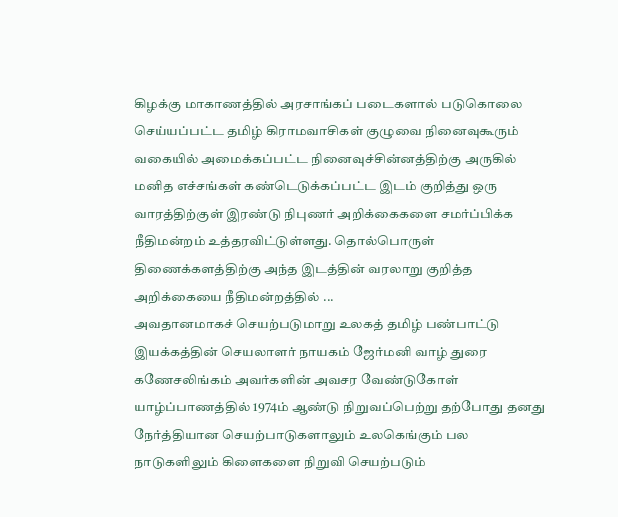கிழக்கு மாகாணத்தில் அரசாங்கப் படைகளால் படுகொலை செய்யப்பட்ட தமிழ் கிராமவாசிகள் குழுவை நினைவுகூரும் வகையில் அமைக்கப்பட்ட நினைவுச்சின்னத்திற்கு அருகில் மனித எச்சங்கள் கண்டெடுக்கப்பட்ட இடம் குறித்து ஒரு வாரத்திற்குள் இரண்டு நிபுணர் அறிக்கைகளை சமர்ப்பிக்க நீதிமன்றம் உத்தரவிட்டுள்ளது. தொல்பொருள் திணைக்களத்திற்கு அந்த இடத்தின் வரலாறு குறித்த அறிக்கையை நீதிமன்றத்தில் ...
அவதானமாகச் செயற்படுமாறு உலகத் தமிழ் பண்பாட்டு இயக்கத்தின் செயலாளர் நாயகம் ஜேர்மனி வாழ் துரை கணேசலிங்கம் அவர்களின் அவசர வேண்டுகோள் யாழ்ப்பாணத்தில் 1974ம் ஆண்டு நிறுவப்பெற்று தற்போது தனது நேர்த்தியான செயற்பாடுகளாலும் உலகெங்கும் பல நாடுகளிலும் கிளைகளை நிறுவி செயற்படும்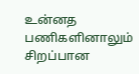உன்னத பணிகளினாலும் சிறப்பான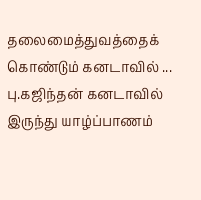தலைமைத்துவத்தைக் கொண்டும் கனடாவில் ...
பு.கஜிந்தன் கனடாவில் இருந்து யாழ்ப்பாணம்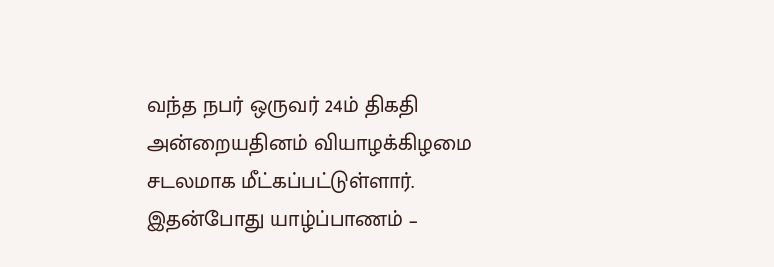வந்த நபர் ஒருவர் 24ம் திகதி அன்றையதினம் வியாழக்கிழமை சடலமாக மீட்கப்பட்டுள்ளார். இதன்போது யாழ்ப்பாணம் –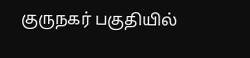குருநகர் பகுதியில்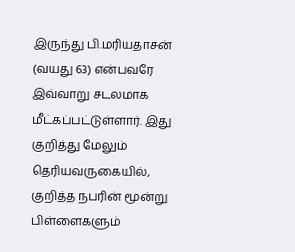இருந்து பி.மரியதாசன் (வயது 63) என்பவரே இவ்வாறு சடலமாக மீட்கப்பட்டுள்ளார். இது குறித்து மேலும் தெரியவருகையில், குறித்த நபரின் மூன்று பிள்ளைகளும்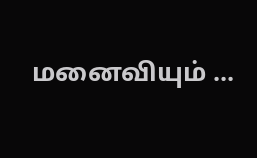மனைவியும் ...